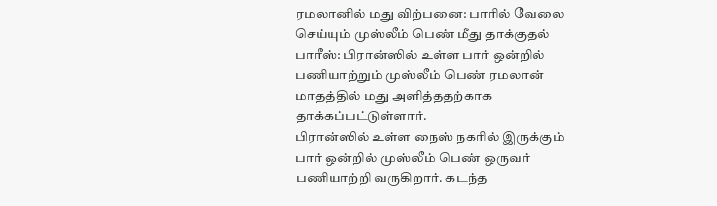ரமலானில் மது விற்பனை: பாரில் வேலை செய்யும் முஸ்லீம் பெண் மீது தாக்குதல்
பாரீஸ்: பிரான்ஸில் உள்ள பார் ஒன்றில் பணியாற்றும் முஸ்லீம் பெண் ரமலான் மாதத்தில் மது அளித்ததற்காக தாக்கப்பட்டுள்ளார்.
பிரான்ஸில் உள்ள நைஸ் நகரில் இருக்கும் பார் ஒன்றில் முஸ்லீம் பெண் ஒருவர் பணியாற்றி வருகிறார். கடந்த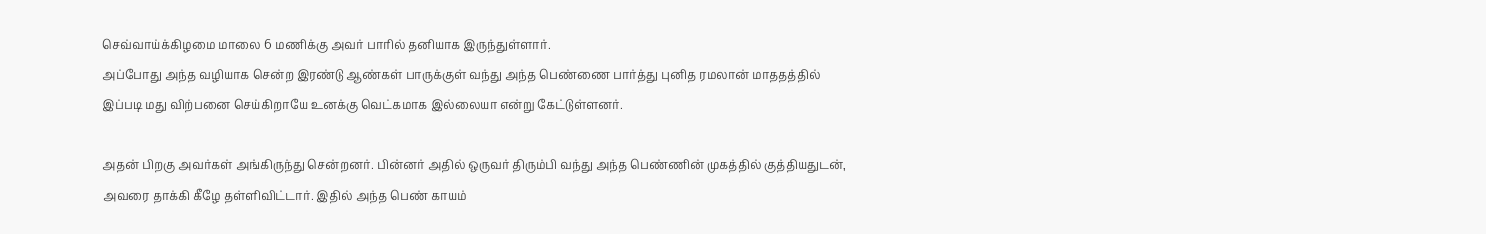செவ்வாய்க்கிழமை மாலை 6 மணிக்கு அவர் பாரில் தனியாக இருந்துள்ளார்.
அப்போது அந்த வழியாக சென்ற இரண்டு ஆண்கள் பாருக்குள் வந்து அந்த பெண்ணை பார்த்து புனித ரமலான் மாததத்தில் இப்படி மது விற்பனை செய்கிறாயே உனக்கு வெட்கமாக இல்லையா என்று கேட்டுள்ளனர்.

அதன் பிறகு அவர்கள் அங்கிருந்து சென்றனர். பின்னர் அதில் ஒருவர் திரும்பி வந்து அந்த பெண்ணின் முகத்தில் குத்தியதுடன், அவரை தாக்கி கீழே தள்ளிவிட்டார். இதில் அந்த பெண் காயம்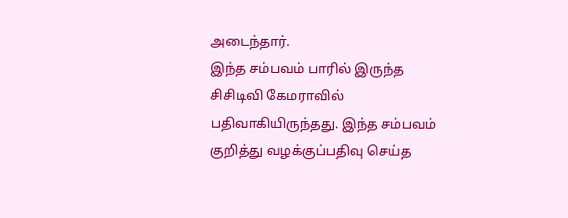அடைந்தார்.
இந்த சம்பவம் பாரில் இருந்த சிசிடிவி கேமராவில் பதிவாகியிருந்தது. இந்த சம்பவம் குறித்து வழக்குப்பதிவு செய்த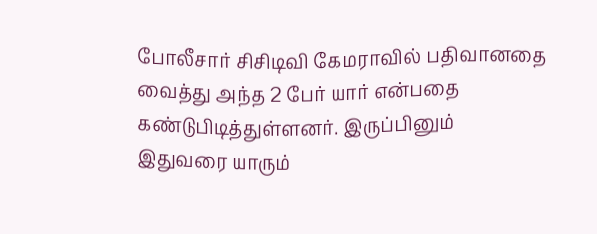போலீசார் சிசிடிவி கேமராவில் பதிவானதை வைத்து அந்த 2 பேர் யார் என்பதை கண்டுபிடித்துள்ளனர். இருப்பினும் இதுவரை யாரும்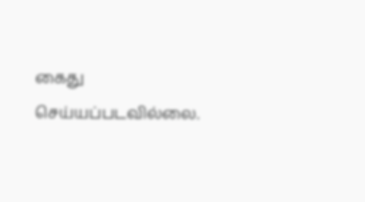கைது செய்யப்படவில்லை.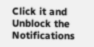Click it and Unblock the Notifications